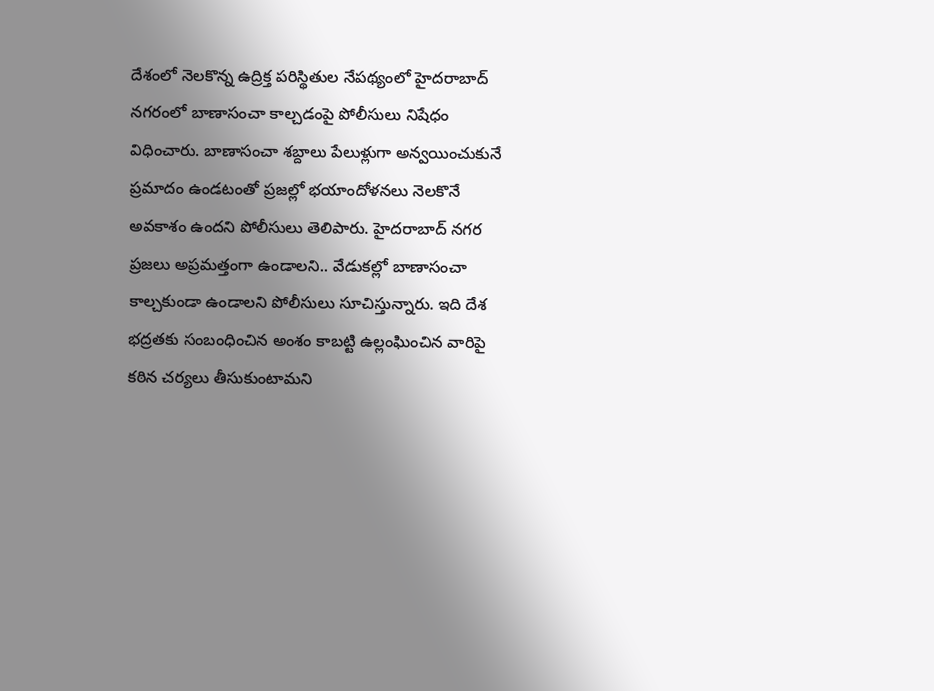దేశంలో నెలకొన్న ఉద్రిక్త పరిస్థితుల నేపథ్యంలో హైదరాబాద్ నగరంలో బాణాసంచా కాల్చడంపై పోలీసులు నిషేధం విధించారు. బాణాసంచా శబ్దాలు పేలుళ్లుగా అన్వయించుకునే ప్రమాదం ఉండటంతో ప్రజల్లో భయాందోళనలు నెలకొనే అవకాశం ఉందని పోలీసులు తెలిపారు. హైదరాబాద్ నగర ప్రజలు అప్రమత్తంగా ఉండాలని.. వేడుకల్లో బాణాసంచా కాల్చకుండా ఉండాలని పోలీసులు సూచిస్తున్నారు. ఇది దేశ భద్రతకు సంబంధించిన అంశం కాబట్టి ఉల్లంఘించిన వారిపై కఠిన చర్యలు తీసుకుంటామని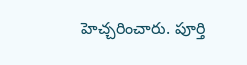హెచ్చరించారు. పూర్తి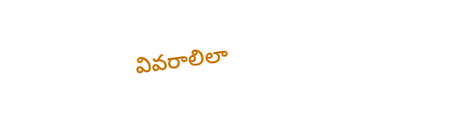వివరాలిలా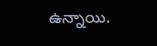ఉన్నాయి.